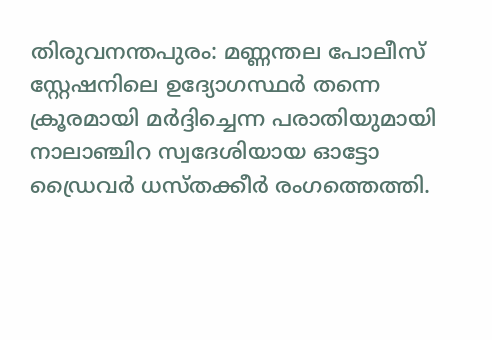തിരുവനന്തപുരം: മണ്ണന്തല പോലീസ് സ്റ്റേഷനിലെ ഉദ്യോഗസ്ഥർ തന്നെ ക്രൂരമായി മർദ്ദിച്ചെന്ന പരാതിയുമായി നാലാഞ്ചിറ സ്വദേശിയായ ഓട്ടോ ഡ്രൈവർ ധസ്തക്കീർ രംഗത്തെത്തി.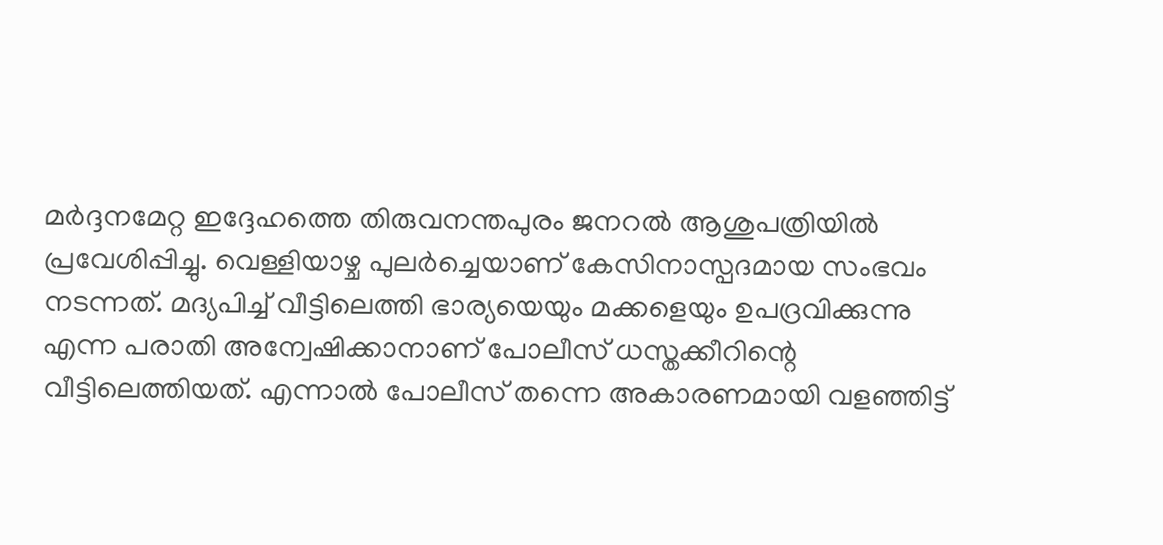മർദ്ദനമേറ്റ ഇദ്ദേഹത്തെ തിരുവനന്തപുരം ജനറൽ ആശുപത്രിയിൽ പ്രവേശിപ്പിച്ചു. വെള്ളിയാഴ്ച പുലർച്ചെയാണ് കേസിനാസ്പദമായ സംഭവം നടന്നത്. മദ്യപിച്ച് വീട്ടിലെത്തി ഭാര്യയെയും മക്കളെയും ഉപദ്രവിക്കുന്നു എന്ന പരാതി അന്വേഷിക്കാനാണ് പോലീസ് ധസ്തക്കീറിന്റെ വീട്ടിലെത്തിയത്. എന്നാൽ പോലീസ് തന്നെ അകാരണമായി വളഞ്ഞിട്ട്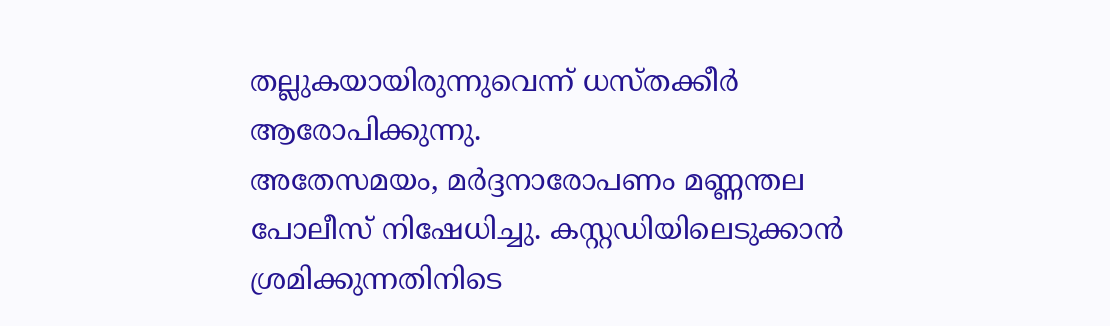തല്ലുകയായിരുന്നുവെന്ന് ധസ്തക്കീർ ആരോപിക്കുന്നു.
അതേസമയം, മർദ്ദനാരോപണം മണ്ണന്തല പോലീസ് നിഷേധിച്ചു. കസ്റ്റഡിയിലെടുക്കാൻ ശ്രമിക്കുന്നതിനിടെ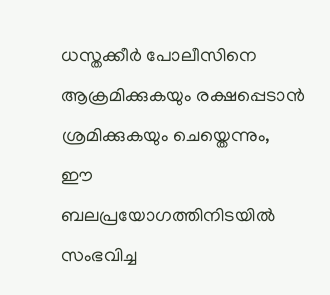ധസ്തക്കീർ പോലീസിനെ ആക്രമിക്കുകയും രക്ഷപ്പെടാൻ ശ്രമിക്കുകയും ചെയ്തെന്നും, ഈ ബലപ്രയോഗത്തിനിടയിൽ സംഭവിച്ച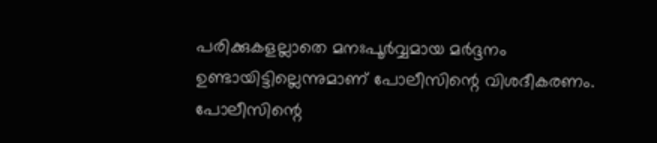പരിക്കുകളല്ലാതെ മനഃപൂർവ്വമായ മർദ്ദനം ഉണ്ടായിട്ടില്ലെന്നുമാണ് പോലീസിന്റെ വിശദീകരണം. പോലീസിന്റെ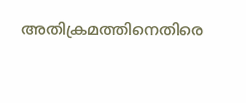അതിക്രമത്തിനെതിരെ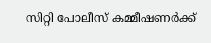സിറ്റി പോലീസ് കമ്മീഷണർക്ക്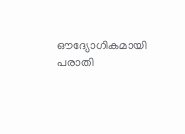ഔദ്യോഗികമായി പരാതി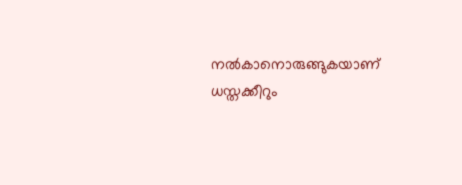നൽകാനൊരുങ്ങുകയാണ് ധസ്തക്കീറും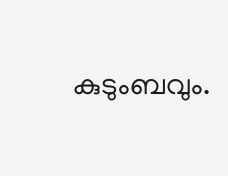കുടുംബവും.